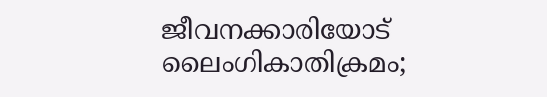ജീവനക്കാരിയോട് ലൈംഗികാതിക്രമം;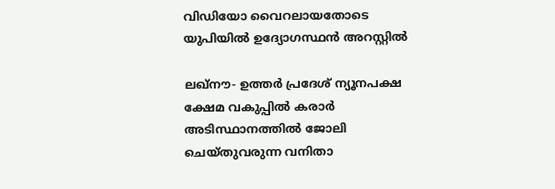വിഡിയോ വൈറലായതോടെ യുപിയില്‍ ഉദ്യോഗസ്ഥന്‍ അറസ്റ്റില്‍

ലഖ്‌നൗ- ഉത്തര്‍ പ്രദേശ് ന്യൂനപക്ഷ ക്ഷേമ വകുപ്പില്‍ കരാര്‍ അടിസ്ഥാനത്തില്‍ ജോലി ചെയ്തുവരുന്ന വനിതാ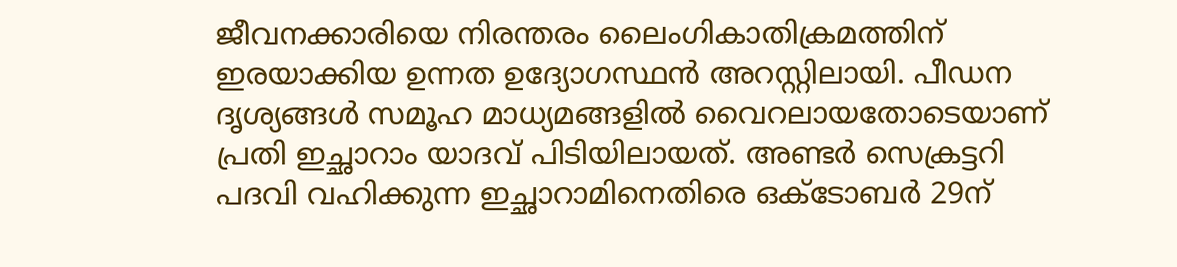ജീവനക്കാരിയെ നിരന്തരം ലൈംഗികാതിക്രമത്തിന് ഇരയാക്കിയ ഉന്നത ഉദ്യോഗസ്ഥന്‍ അറസ്റ്റിലായി. പീഡന ദൃശ്യങ്ങള്‍ സമൂഹ മാധ്യമങ്ങളില്‍ വൈറലായതോടെയാണ് പ്രതി ഇച്ഛാറാം യാദവ് പിടിയിലായത്. അണ്ടര്‍ സെക്രട്ടറി പദവി വഹിക്കുന്ന ഇച്ഛാറാമിനെതിരെ ഒക്ടോബര്‍ 29ന്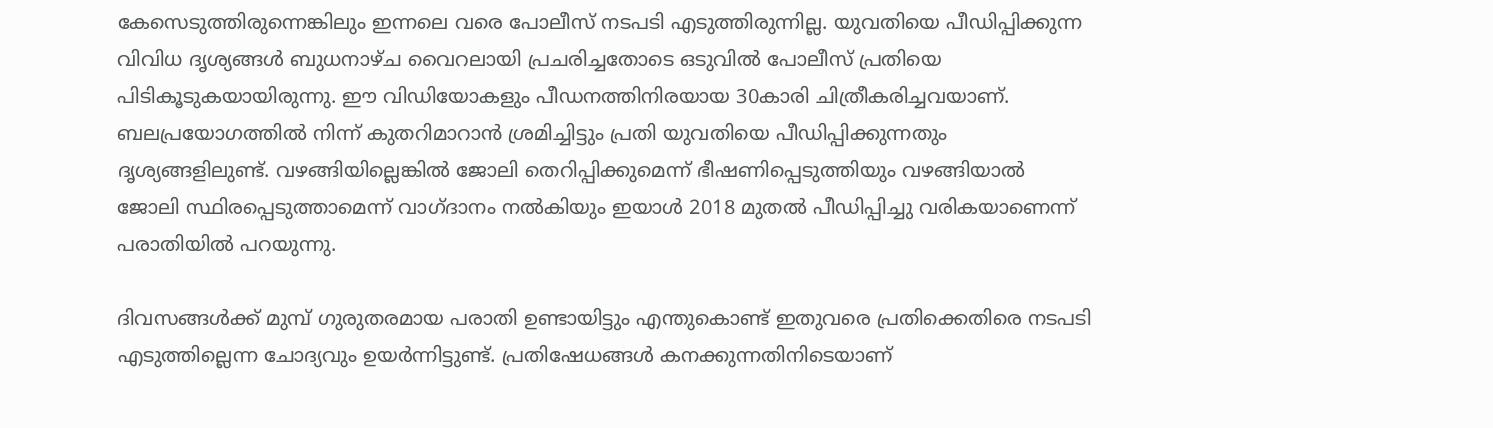കേസെടുത്തിരുന്നെങ്കിലും ഇന്നലെ വരെ പോലീസ് നടപടി എടുത്തിരുന്നില്ല. യുവതിയെ പീഡിപ്പിക്കുന്ന വിവിധ ദൃശ്യങ്ങള്‍ ബുധനാഴ്ച വൈറലായി പ്രചരിച്ചതോടെ ഒടുവില്‍ പോലീസ് പ്രതിയെ പിടികൂടുകയായിരുന്നു. ഈ വിഡിയോകളും പീഡനത്തിനിരയായ 30കാരി ചിത്രീകരിച്ചവയാണ്. ബലപ്രയോഗത്തില്‍ നിന്ന് കുതറിമാറാന്‍ ശ്രമിച്ചിട്ടും പ്രതി യുവതിയെ പീഡിപ്പിക്കുന്നതും ദൃശ്യങ്ങളിലുണ്ട്. വഴങ്ങിയില്ലെങ്കില്‍ ജോലി തെറിപ്പിക്കുമെന്ന് ഭീഷണിപ്പെടുത്തിയും വഴങ്ങിയാല്‍ ജോലി സ്ഥിരപ്പെടുത്താമെന്ന് വാഗ്ദാനം നല്‍കിയും ഇയാള്‍ 2018 മുതല്‍ പീഡിപ്പിച്ചു വരികയാണെന്ന് പരാതിയില്‍ പറയുന്നു.

ദിവസങ്ങള്‍ക്ക് മുമ്പ് ഗുരുതരമായ പരാതി ഉണ്ടായിട്ടും എന്തുകൊണ്ട് ഇതുവരെ പ്രതിക്കെതിരെ നടപടി എടുത്തില്ലെന്ന ചോദ്യവും ഉയര്‍ന്നിട്ടുണ്ട്. പ്രതിഷേധങ്ങള്‍ കനക്കുന്നതിനിടെയാണ്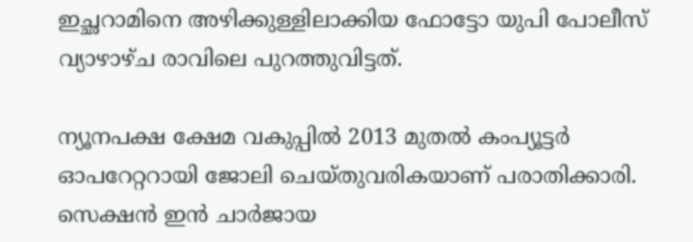ഇച്ഛറാമിനെ അഴിക്കുള്ളിലാക്കിയ ഫോട്ടോ യുപി പോലീസ് വ്യാഴാഴ്ച രാവിലെ പുറത്തുവിട്ടത്.

ന്യൂനപക്ഷ ക്ഷേമ വകുപ്പില്‍ 2013 മുതല്‍ കംപ്യൂട്ടര്‍ ഓപറേറ്ററായി ജോലി ചെയ്തുവരികയാണ് പരാതിക്കാരി. സെക്ഷന്‍ ഇന്‍ ചാര്‍ജായ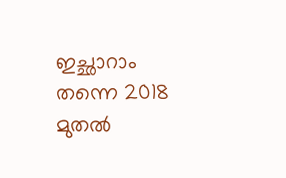ഇച്ഛാറാം തന്നെ 2018 മുതല്‍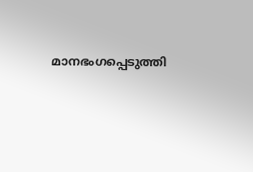മാനഭംഗപ്പെടുത്തി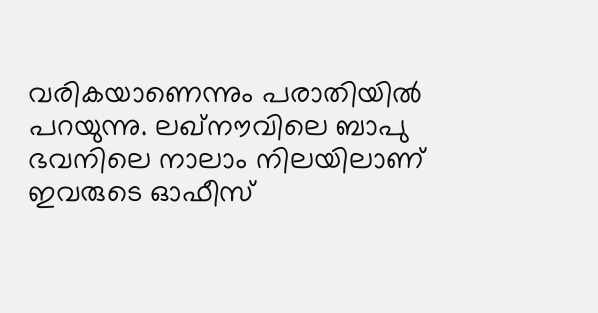വരികയാണെന്നും പരാതിയില്‍ പറയുന്നു. ലഖ്‌നൗവിലെ ബാപു ഭവനിലെ നാലാം നിലയിലാണ് ഇവരുടെ ഓഫീസ്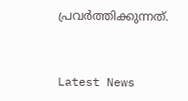പ്രവര്‍ത്തിക്കുന്നത്.


Latest News